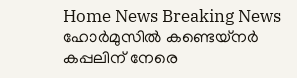Home News Breaking News ഹോർമുസിൽ കണ്ടെയ്നർ കപ്പലിന് നേരെ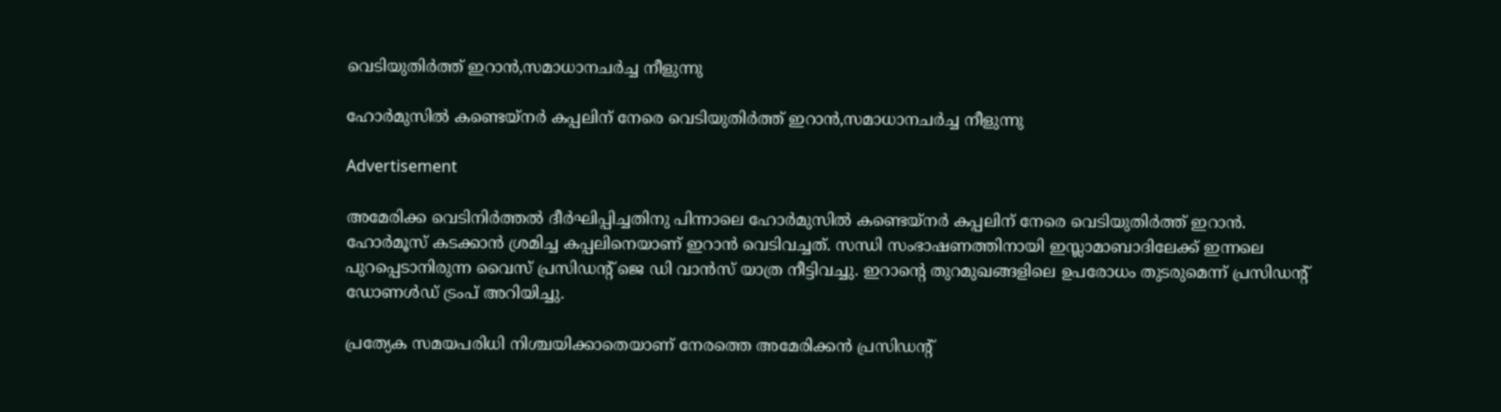വെടിയുതിർത്ത് ഇറാൻ,സമാധാനചര്‍ച്ച നീളുന്നു

ഹോർമുസിൽ കണ്ടെയ്നർ കപ്പലിന് നേരെ വെടിയുതിർത്ത് ഇറാൻ,സമാധാനചര്‍ച്ച നീളുന്നു

Advertisement

അമേരിക്ക വെടിനിർത്തൽ ദീർഘിപ്പിച്ചതിനു പിന്നാലെ ഹോർമുസിൽ കണ്ടെയ്നർ കപ്പലിന് നേരെ വെടിയുതിർത്ത് ഇറാൻ. ഹോർമൂസ് കടക്കാൻ ശ്രമിച്ച കപ്പലിനെയാണ് ഇറാൻ വെടിവച്ചത്. സന്ധി സംഭാഷണത്തിനായി ഇസ്ലാമാബാദിലേക്ക് ഇന്നലെ പുറപ്പെടാനിരുന്ന വൈസ് പ്രസിഡന്‍റ് ജെ ഡി വാൻസ് യാത്ര നീട്ടിവച്ചു. ഇറാന്‍റെ തുറമുഖങ്ങളിലെ ഉപരോധം തുടരുമെന്ന് പ്രസിഡന്‍റ് ഡോണൾഡ് ട്രംപ് അറിയിച്ചു.

പ്രത്യേക സമയപരിധി നിശ്ചയിക്കാതെയാണ് നേരത്തെ അമേരിക്കൻ പ്രസിഡന്‍റ്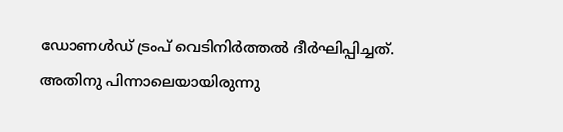ഡോണൾഡ് ട്രംപ് വെടിനിർത്തൽ ദീർഘിപ്പിച്ചത്. അതിനു പിന്നാലെയായിരുന്നു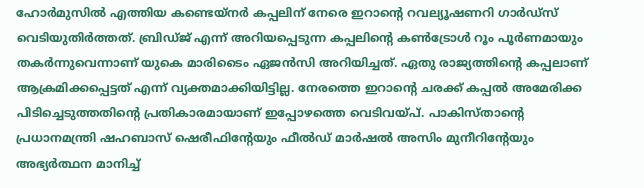ഹോർമുസിൽ എത്തിയ കണ്ടെയ്നർ കപ്പലിന് നേരെ ഇറാന്‍റെ റവല്യൂഷണറി ഗാർഡ്സ് വെടിയുതിർത്തത്. ബ്രിഡ്ജ് എന്ന് അറിയപ്പെടുന്ന കപ്പലിന്‍റെ കൺട്രോൾ റൂം പൂർണമായും തകർന്നുവെന്നാണ് യുകെ മാരിടൈം ഏജൻസി അറിയിച്ചത്. ഏതു രാജ്യത്തിന്‍റെ കപ്പലാണ് ആക്രമിക്കപ്പെട്ടത് എന്ന് വ്യക്തമാക്കിയിട്ടില്ല. നേരത്തെ ഇറാന്‍റെ ചരക്ക് കപ്പൽ അമേരിക്ക പിടിച്ചെടുത്തതിന്‍റെ പ്രതികാരമായാണ് ഇപ്പോഴത്തെ വെടിവയ്പ്. പാകിസ്താന്‍റെ പ്രധാനമന്ത്രി ഷഹബാസ് ഷെരീഫിന്‍റേയും ഫീൽഡ് മാർഷൽ അസിം മുനീറിന്‍റേയും അഭ്യർത്ഥന മാനിച്ച്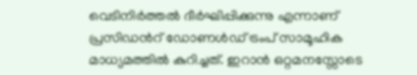വെടിനിർത്തൽ ദീർഘിപ്പിക്കുന്നു എന്നാണ് പ്രസിഡന്‍റ് ഡോണൾഡ് ട്രംപ് സാമൂഹിക മാധ്യമത്തിൽ കുറിച്ചത്. ഇറാൻ ഒറ്റമനസ്സോടെ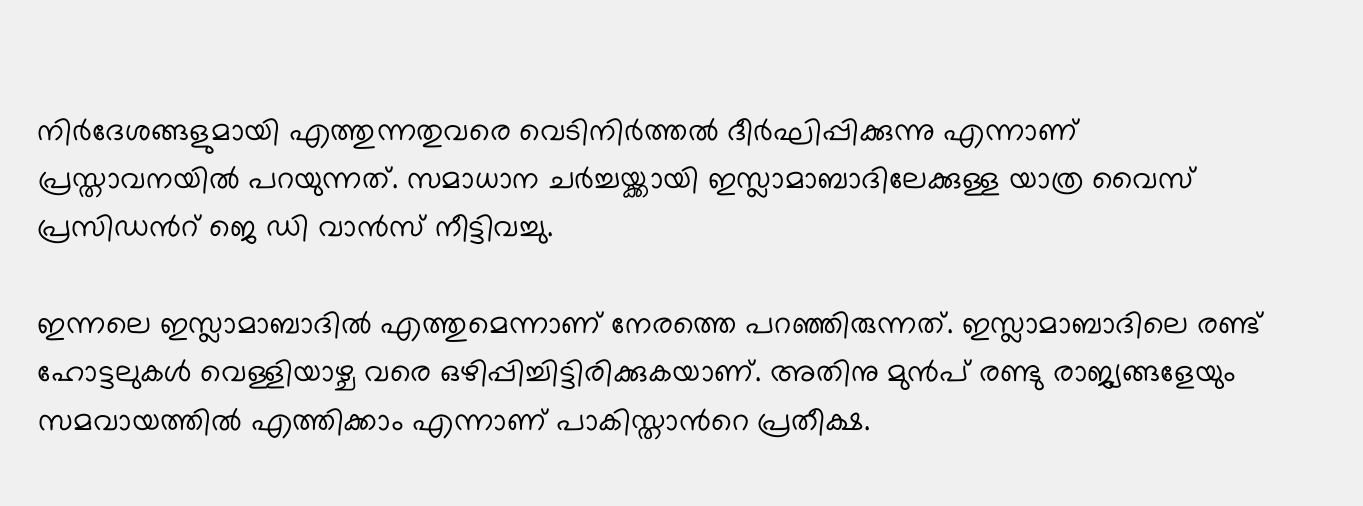നിർദേശങ്ങളുമായി എത്തുന്നതുവരെ വെടിനിർത്തൽ ദീർഘിപ്പിക്കുന്നു എന്നാണ് പ്രസ്താവനയിൽ പറയുന്നത്. സമാധാന ചർച്ചയ്ക്കായി ഇസ്ലാമാബാദിലേക്കുള്ള യാത്ര വൈസ് പ്രസിഡന്‍റ് ജെ ഡി വാൻസ് നീട്ടിവച്ചു.

ഇന്നലെ ഇസ്ലാമാബാദിൽ എത്തുമെന്നാണ് നേരത്തെ പറഞ്ഞിരുന്നത്. ഇസ്ലാമാബാദിലെ രണ്ട് ഹോട്ടലുകൾ വെള്ളിയാഴ്ച വരെ ഒഴിപ്പിച്ചിട്ടിരിക്കുകയാണ്. അതിനു മുൻപ് രണ്ടു രാജ്യങ്ങളേയും സമവായത്തിൽ എത്തിക്കാം എന്നാണ് പാകിസ്താന്‍റെ പ്രതീക്ഷ.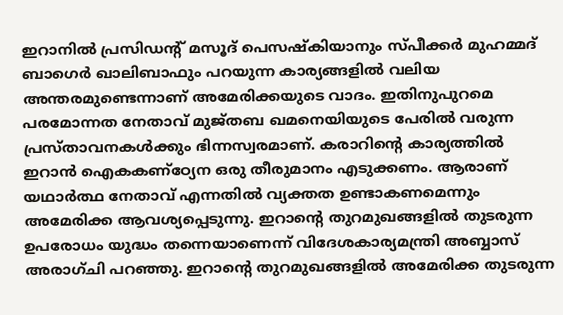ഇറാനിൽ പ്രസിഡന്‍റ് മസൂദ് പെസഷ്കിയാനും സ്പീക്കർ മുഹമ്മദ് ബാഗെർ ഖാലിബാഫും പറയുന്ന കാര്യങ്ങളിൽ വലിയ അന്തരമുണ്ടെന്നാണ് അമേരിക്കയുടെ വാദം. ഇതിനുപുറമെ പരമോന്നത നേതാവ് മുജ്തബ ഖമനെയിയുടെ പേരിൽ വരുന്ന പ്രസ്താവനകൾക്കും ഭിന്നസ്വരമാണ്. കരാറിന്‍റെ കാര്യത്തിൽ ഇറാൻ ഐകകണ്ഠ്യേന ഒരു തീരുമാനം എടുക്കണം. ആരാണ് യഥാർത്ഥ നേതാവ് എന്നതിൽ വ്യക്തത ഉണ്ടാകണമെന്നും അമേരിക്ക ആവശ്യപ്പെടുന്നു. ഇറാന്‍റെ തുറമുഖങ്ങളിൽ തുടരുന്ന ഉപരോധം യുദ്ധം തന്നെയാണെന്ന് വിദേശകാര്യമന്ത്രി അബ്ബാസ് അരാഗ്ചി പറഞ്ഞു. ഇറാന്‍റെ തുറമുഖങ്ങളിൽ അമേരിക്ക തുടരുന്ന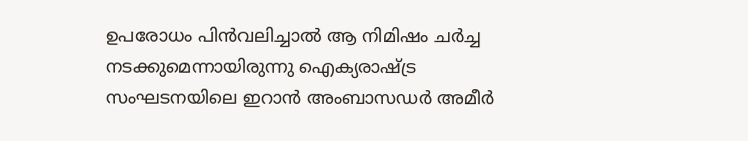ഉപരോധം പിൻവലിച്ചാൽ ആ നിമിഷം ചർച്ച നടക്കുമെന്നായിരുന്നു ഐക്യരാഷ്ട്ര സംഘടനയിലെ ഇറാൻ അംബാസഡർ അമീർ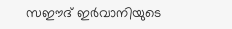സഈദ് ഇർവാനിയുടെ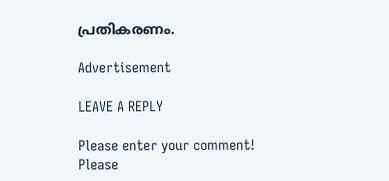പ്രതികരണം.

Advertisement

LEAVE A REPLY

Please enter your comment!
Please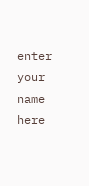enter your name here